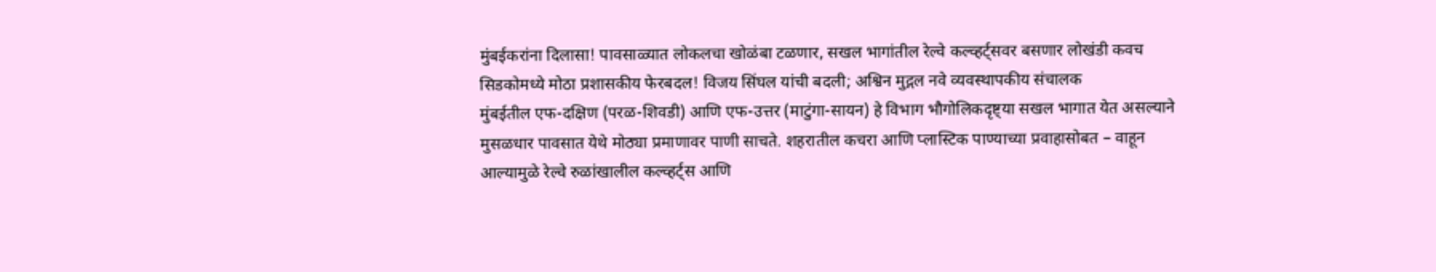मुंबईकरांना दिलासा! पावसाळ्यात लोकलचा खोळंबा टळणार, सखल भागांतील रेल्वे कल्व्हर्ट्सवर बसणार लोखंडी कवच
सिडकोमध्ये मोठा प्रशासकीय फेरबदल! विजय सिंघल यांची बदली; अश्विन मुद्गल नवे व्यवस्थापकीय संचालक
मुंबईतील एफ-दक्षिण (परळ-शिवडी) आणि एफ-उत्तर (माटुंगा-सायन) हे विभाग भौगोलिकदृष्ट्या सखल भागात येत असल्याने मुसळधार पावसात येथे मोठ्या प्रमाणावर पाणी साचते. शहरातील कचरा आणि प्लास्टिक पाण्याच्या प्रवाहासोबत – वाहून आल्यामुळे रेल्वे रुळांखालील कल्व्हर्ट्स आणि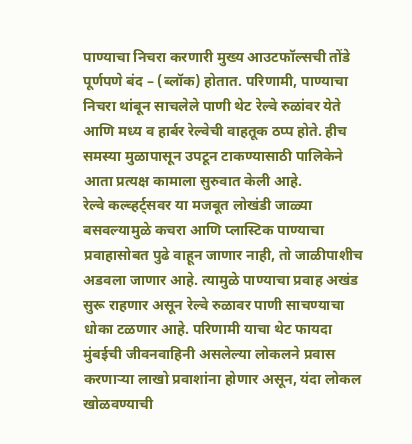पाण्याचा निचरा करणारी मुख्य आउटफॉल्सची तोंडे पूर्णपणे बंद – (ब्लॉक) होतात. परिणामी, पाण्याचा निचरा थांबून साचलेले पाणी थेट रेल्वे रुळांवर येते आणि मध्य व हार्बर रेल्वेची वाहतूक ठप्प होते. हीच समस्या मुळापासून उपटून टाकण्यासाठी पालिकेने आता प्रत्यक्ष कामाला सुरुवात केली आहे.
रेल्वे कल्व्हर्ट्सवर या मजबूत लोखंडी जाळ्या बसवल्यामुळे कचरा आणि प्लास्टिक पाण्याचा प्रवाहासोबत पुढे वाहून जाणार नाही, तो जाळीपाशीच अडवला जाणार आहे. त्यामुळे पाण्याचा प्रवाह अखंड सुरू राहणार असून रेल्वे रुळावर पाणी साचण्याचा धोका टळणार आहे. परिणामी याचा थेट फायदा मुंबईची जीवनवाहिनी असलेल्या लोकलने प्रवास करणाऱ्या लाखो प्रवाशांना होणार असून, यंदा लोकल खोळवण्याची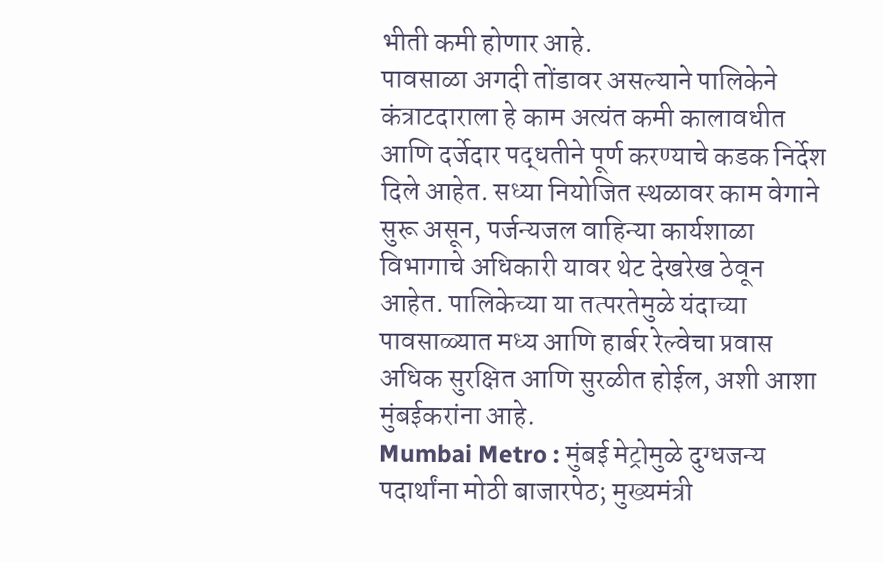भीती कमी होणार आहे.
पावसाळा अगदी तोंडावर असल्याने पालिकेने कंत्राटदाराला हे काम अत्यंत कमी कालावधीत आणि दर्जेदार पद्धतीने पूर्ण करण्याचे कडक निर्देश दिले आहेत. सध्या नियोजित स्थळावर काम वेगाने सुरू असून, पर्जन्यजल वाहिन्या कार्यशाळा विभागाचे अधिकारी यावर थेट देखरेख ठेवून आहेत. पालिकेच्या या तत्परतेमुळे यंदाच्या पावसाळ्यात मध्य आणि हार्बर रेल्वेचा प्रवास अधिक सुरक्षित आणि सुरळीत होईल, अशी आशा मुंबईकरांना आहे.
Mumbai Metro : मुंबई मेट्रोमुळे दुग्धजन्य पदार्थांना मोठी बाजारपेठ; मुख्यमंत्री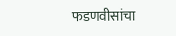फडणवीसांचा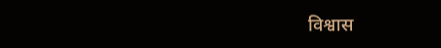विश्वास